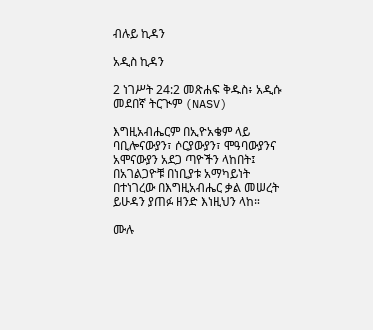ብሉይ ኪዳን

አዲስ ኪዳን

2 ነገሥት 24:2 መጽሐፍ ቅዱስ፥ አዲሱ መደበኛ ትርጒም (NASV)

እግዚአብሔርም በኢዮአቄም ላይ ባቢሎናውያን፣ ሶርያውያን፣ ሞዓባውያንና አሞናውያን አደጋ ጣዮችን ላከበት፤ በአገልጋዮቹ በነቢያቱ አማካይነት በተነገረው በእግዚአብሔር ቃል መሠረት ይሁዳን ያጠፉ ዘንድ እነዚህን ላከ።

ሙሉ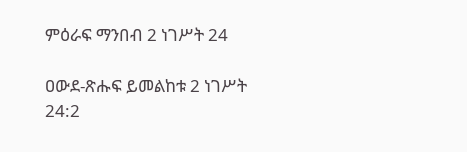ምዕራፍ ማንበብ 2 ነገሥት 24

ዐውደ-ጽሑፍ ይመልከቱ 2 ነገሥት 24:2